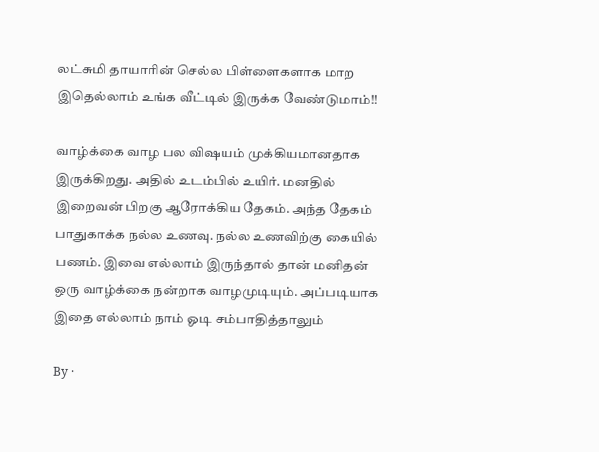லட்சுமி தாயாரின் செல்ல பிள்ளைகளாக மாற இதெல்லாம் உங்க வீட்டில் இருக்க வேண்டுமாம்!!

வாழ்க்கை வாழ பல விஷயம் முக்கியமானதாக இருக்கிறது. அதில் உடம்பில் உயிர். மனதில் இறைவன் பிறகு ஆரோக்கிய தேகம். அந்த தேகம் பாதுகாக்க நல்ல உணவு. நல்ல உணவிற்கு கையில் பணம். இவை எல்லாம் இருந்தால் தான் மனிதன் ஒரு வாழ்க்கை நன்றாக வாழமுடியும். அப்படியாக இதை எல்லாம் நாம் ஓடி சம்பாதித்தாலும்

By ·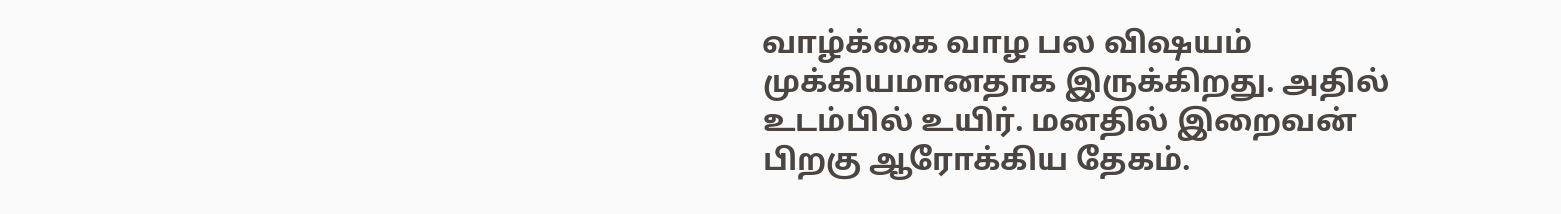வாழ்க்கை வாழ பல விஷயம் முக்கியமானதாக இருக்கிறது. அதில் உடம்பில் உயிர். மனதில் இறைவன் பிறகு ஆரோக்கிய தேகம்.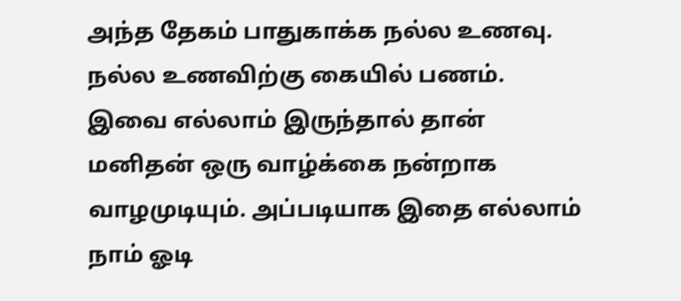அந்த தேகம் பாதுகாக்க நல்ல உணவு. நல்ல உணவிற்கு கையில் பணம். இவை எல்லாம் இருந்தால் தான் மனிதன் ஒரு வாழ்க்கை நன்றாக வாழமுடியும். அப்படியாக இதை எல்லாம் நாம் ஓடி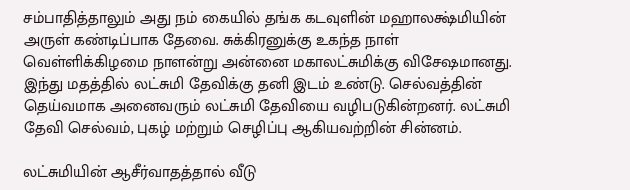சம்பாதித்தாலும் அது நம் கையில் தங்க கடவுளின் மஹாலக்ஷ்மியின் அருள் கண்டிப்பாக தேவை. சுக்கிரனுக்கு உகந்த நாள் வெள்ளிக்கிழமை நாளன்று அன்னை மகாலட்சுமிக்கு விசேஷமானது. இந்து மதத்தில் லட்சுமி தேவிக்கு தனி இடம் உண்டு. செல்வத்தின் தெய்வமாக அனைவரும் லட்சுமி தேவியை வழிபடுகின்றனர். லட்சுமி தேவி செல்வம், புகழ் மற்றும் செழிப்பு ஆகியவற்றின் சின்னம்.

லட்சுமியின் ஆசீர்வாதத்தால் வீடு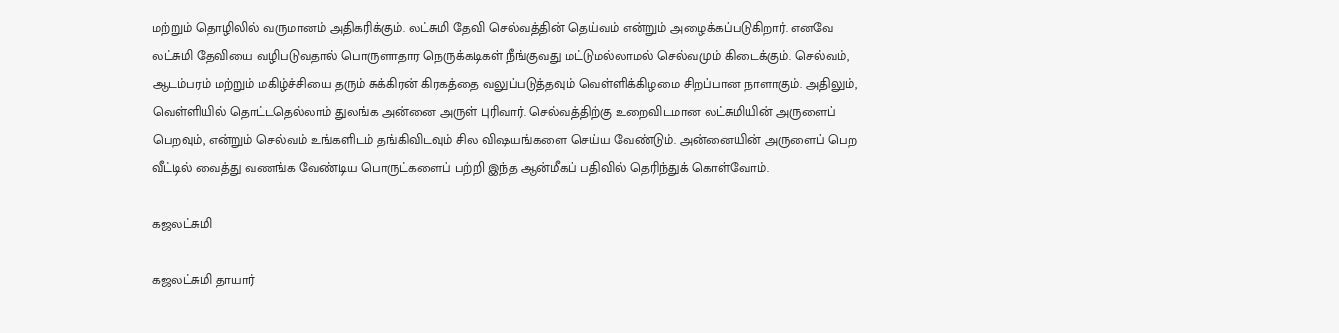மற்றும் தொழிலில் வருமானம் அதிகரிக்கும். லட்சுமி தேவி செல்வத்தின் தெய்வம் என்றும் அழைக்கப்படுகிறார். எனவே லட்சுமி தேவியை வழிபடுவதால் பொருளாதார நெருக்கடிகள் நீங்குவது மட்டுமல்லாமல் செல்வமும் கிடைக்கும். செல்வம், ஆடம்பரம் மற்றும் மகிழ்ச்சியை தரும் சுக்கிரன் கிரகத்தை வலுப்படுத்தவும் வெள்ளிக்கிழமை சிறப்பான நாளாகும். அதிலும், வெள்ளியில் தொட்டதெல்லாம் துலங்க அன்னை அருள் புரிவார். செல்வத்திற்கு உறைவிடமான லட்சுமியின் அருளைப் பெறவும், என்றும் செல்வம் உங்களிடம் தங்கிவிடவும் சில விஷயங்களை செய்ய வேண்டும். அன்னையின் அருளைப் பெற வீட்டில் வைத்து வணங்க வேண்டிய பொருட்களைப் பற்றி இந்த ஆன்மீகப் பதிவில் தெரிந்துக் கொள்வோம்.

கஜலட்சுமி

கஜலட்சுமி தாயார்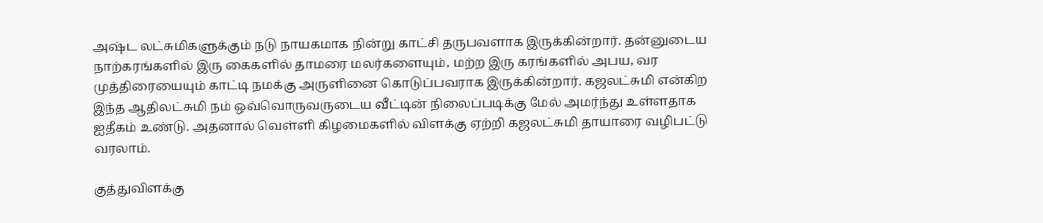அஷ்ட லட்சுமிகளுக்கும் நடு நாயகமாக நின்று காட்சி தருபவளாக இருக்கின்றார். தன்னுடைய நாற்கரங்களில் இரு கைகளில் தாமரை மலர்களையும், மற்ற இரு கரங்களில் அபய, வர முத்திரையையும் காட்டி நமக்கு அருளினை கொடுப்பவராக இருக்கின்றார். கஜலட்சுமி என்கிற இந்த ஆதிலட்சுமி நம் ஒவ்வொருவருடைய வீட்டின் நிலைப்படிக்கு மேல் அமர்ந்து உள்ளதாக ஐதீகம் உண்டு. அதனால் வெள்ளி கிழமைகளில் விளக்கு ஏற்றி கஜலட்சுமி தாயாரை வழிபட்டு வரலாம்.

குத்துவிளக்கு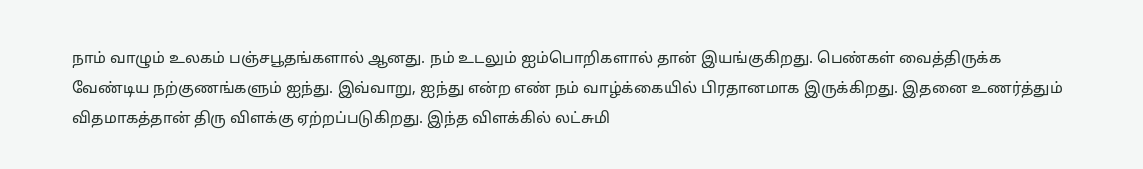நாம் வாழும் உலகம் பஞ்சபூதங்களால் ஆனது. நம் உடலும் ஐம்பொறிகளால் தான் இயங்குகிறது. பெண்கள் வைத்திருக்க வேண்டிய நற்குணங்களும் ஐந்து. இவ்வாறு, ஐந்து என்ற எண் நம் வாழ்க்கையில் பிரதானமாக இருக்கிறது. இதனை உணர்த்தும் விதமாகத்தான் திரு விளக்கு ஏற்றப்படுகிறது. இந்த விளக்கில் லட்சுமி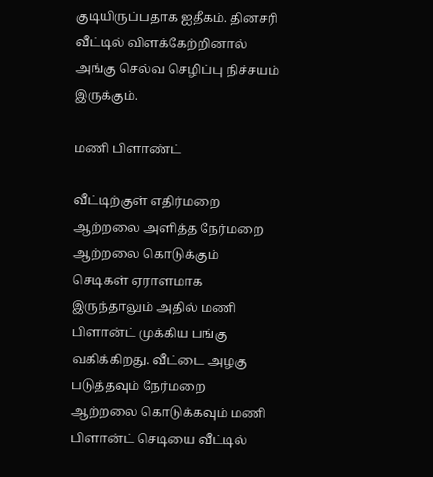குடியிருப்பதாக ஐதீகம். தினசரி வீட்டில் விளக்கேற்றினால் அங்கு செல்வ செழிப்பு நிச்சயம் இருக்கும்.

மணி பிளாண்ட்

வீட்டிற்குள் எதிர்மறை ஆற்றலை அளித்த நேர்மறை ஆற்றலை கொடுக்கும் செடிகள் ஏராளமாக இருந்தாலும் அதில் மணி பிளான்ட் முக்கிய பங்கு வகிக்கிறது. வீட்டை அழகு படுத்தவும் நேர்மறை ஆற்றலை கொடுக்கவும் மணி பிளான்ட் செடியை வீட்டில்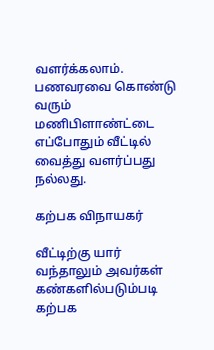வளர்க்கலாம். பணவரவை கொண்டு வரும் மணிபிளாண்ட்டை எப்போதும் வீட்டில் வைத்து வளர்ப்பது நல்லது.

கற்பக விநாயகர்

வீட்டிற்கு யார் வந்தாலும் அவர்கள் கண்களில்படும்படி கற்பக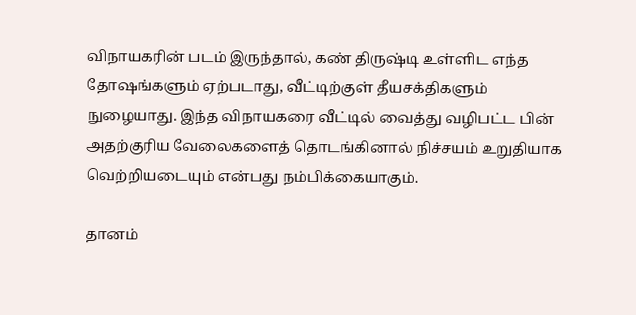விநாயகரின் படம் இருந்தால், கண் திருஷ்டி உள்ளிட எந்த தோஷங்களும் ஏற்படாது, வீட்டிற்குள் தீயசக்திகளும் நுழையாது. இந்த விநாயகரை வீட்டில் வைத்து வழிபட்ட பின் அதற்குரிய வேலைகளைத் தொடங்கினால் நிச்சயம் உறுதியாக வெற்றியடையும் என்பது நம்பிக்கையாகும்.

தானம்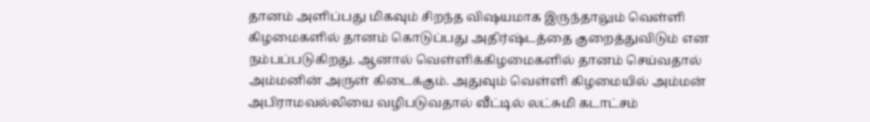தானம் அளிப்பது மிகவும் சிறந்த விஷயமாக இருந்தாலும் வெள்ளி கிழமைகளில் தானம் கொடுப்பது அதிர்ஷ்டத்தை குறைத்துவிடும் என நம்பப்படுகிறது. ஆனால் வெள்ளிக்கிழமைகளில் தானம் செய்வதால் அம்மனின் அருள் கிடைக்கும். அதுவும் வெள்ளி கிழமையில் அம்மன் அபிராமவல்லியை வழிபடுவதால் வீட்டில் லட்சுமி கடாட்சம்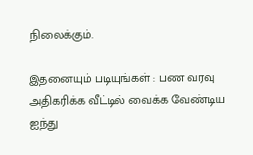நிலைக்கும்.

இதனையும் படியுங்கள் : பண வரவு அதிகரிக்க வீட்டில் வைக்க வேண்டிய ஐந்து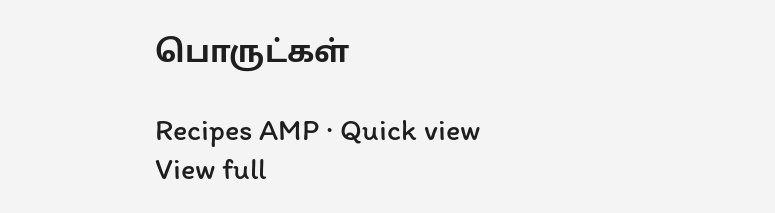பொருட்கள்

Recipes AMP · Quick view
View full